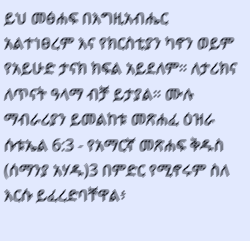ይህ መፅሐፍ በእግዚአብሔር አልተነፀረም እና የክርስቲያን ካኖን ወይም የአይሁድ ታናክ ክፍል አይደለም። ለታሪክና ለጥናት ዓላማ ብቻ ይታያል። ሙሉ ማብራሪያን ይመልከቱ መጽሐፈ ዕዝራ ሱቱኤል 6:3 - የአማርኛ መጽሐፍ ቅዱስ (ሰማንያ አሃዱ)3 በምድር የሚኖሩም ስለ እርሱ ይፈረድባቸዋል፥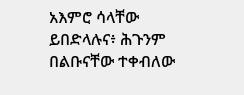አእምሮ ሳላቸው ይበድላሉና፥ ሕጉንም በልቡናቸው ተቀብለው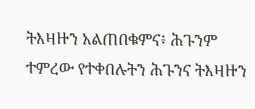ትእዛዙን አልጠበቁምና፥ ሕጉንም ተምረው የተቀበሉትን ሕጉንና ትእዛዙን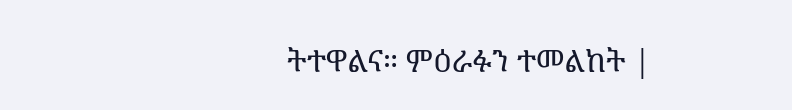ትተዋልና። ምዕራፉን ተመልከት |